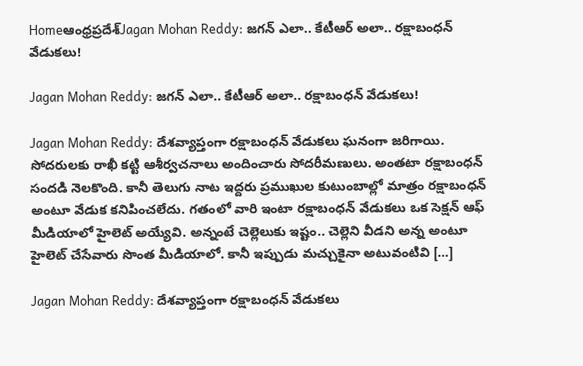Homeఆంధ్రప్రదేశ్‌Jagan Mohan Reddy: జగన్ ఎలా.. కేటీఆర్ అలా.. రక్షాబంధన్ వేడుకలు!

Jagan Mohan Reddy: జగన్ ఎలా.. కేటీఆర్ అలా.. రక్షాబంధన్ వేడుకలు!

Jagan Mohan Reddy: దేశవ్యాప్తంగా రక్షాబంధన్ వేడుకలు ఘనంగా జరిగాయి. సోదరులకు రాఖీ కట్టి ఆశీర్వచనాలు అందించారు సోదరీమణులు. అంతటా రక్షాబంధన్ సందడి నెలకొంది. కానీ తెలుగు నాట ఇద్దరు ప్రముఖుల కుటుంబాల్లో మాత్రం రక్షాబంధన్ అంటూ వేడుక కనిపించలేదు. గతంలో వారి ఇంటా రక్షాబంధన్ వేడుకలు ఒక సెక్షన్ ఆఫ్ మీడియాలో హైలెట్ అయ్యేవి. అన్నంటే చెల్లెలుకు ఇష్టం.. చెల్లెని వీడని అన్న అంటూ హైలెట్ చేసేవారు సొంత మీడియాలో. కానీ ఇప్పుడు మచ్చుకైనా అటువంటివి […]

Jagan Mohan Reddy: దేశవ్యాప్తంగా రక్షాబంధన్ వేడుకలు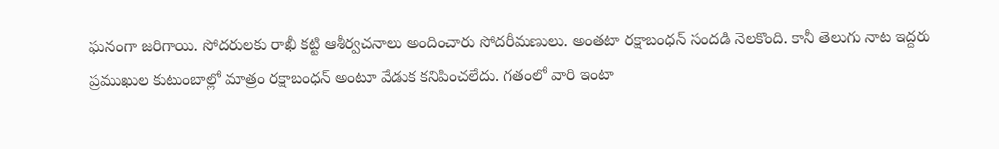ఘనంగా జరిగాయి. సోదరులకు రాఖీ కట్టి ఆశీర్వచనాలు అందించారు సోదరీమణులు. అంతటా రక్షాబంధన్ సందడి నెలకొంది. కానీ తెలుగు నాట ఇద్దరు ప్రముఖుల కుటుంబాల్లో మాత్రం రక్షాబంధన్ అంటూ వేడుక కనిపించలేదు. గతంలో వారి ఇంటా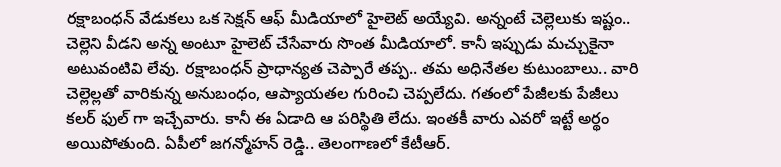రక్షాబంధన్ వేడుకలు ఒక సెక్షన్ ఆఫ్ మీడియాలో హైలెట్ అయ్యేవి. అన్నంటే చెల్లెలుకు ఇష్టం..
చెల్లెని వీడని అన్న అంటూ హైలెట్ చేసేవారు సొంత మీడియాలో. కానీ ఇప్పుడు మచ్చుకైనా అటువంటివి లేవు. రక్షాబంధన్ ప్రాధాన్యత చెప్పారే తప్ప.. తమ అధినేతల కుటుంబాలు.. వారి చెల్లెల్లతో వారికున్న అనుబంధం, ఆప్యాయతల గురించి చెప్పలేదు. గతంలో పేజీలకు పేజీలు కలర్ ఫుల్ గా ఇచ్చేవారు. కానీ ఈ ఏడాది ఆ పరిస్థితి లేదు. ఇంతకీ వారు ఎవరో ఇట్టే అర్థం అయిపోతుంది. ఏపీలో జగన్మోహన్ రెడ్డి.. తెలంగాణలో కేటీఆర్.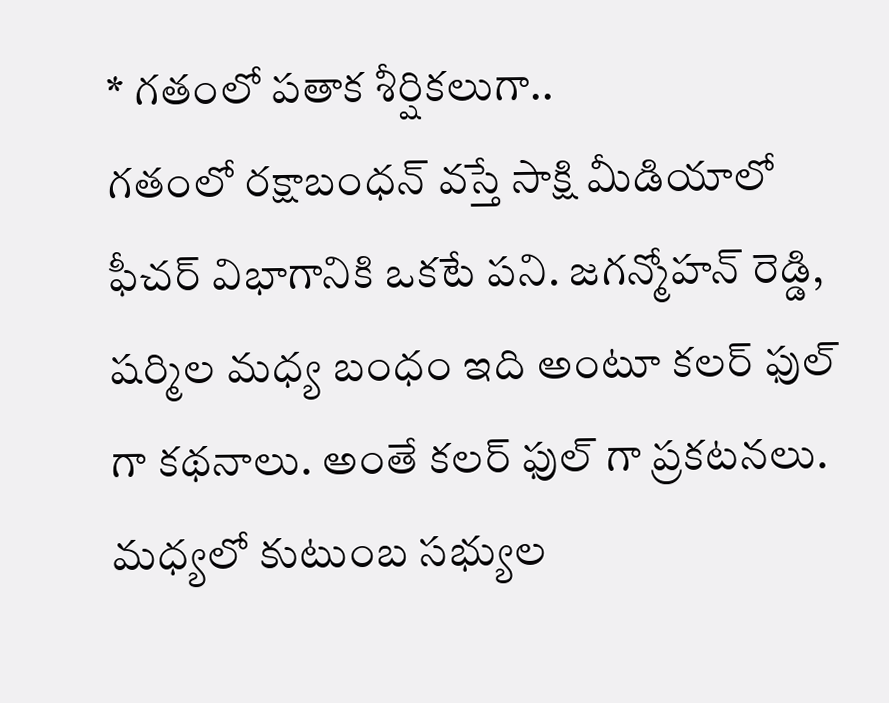* గతంలో పతాక శీర్షికలుగా..
గతంలో రక్షాబంధన్ వస్తే సాక్షి మీడియాలో ఫీచర్ విభాగానికి ఒకటే పని. జగన్మోహన్ రెడ్డి, షర్మిల మధ్య బంధం ఇది అంటూ కలర్ ఫుల్ గా కథనాలు. అంతే కలర్ ఫుల్ గా ప్రకటనలు. మధ్యలో కుటుంబ సభ్యుల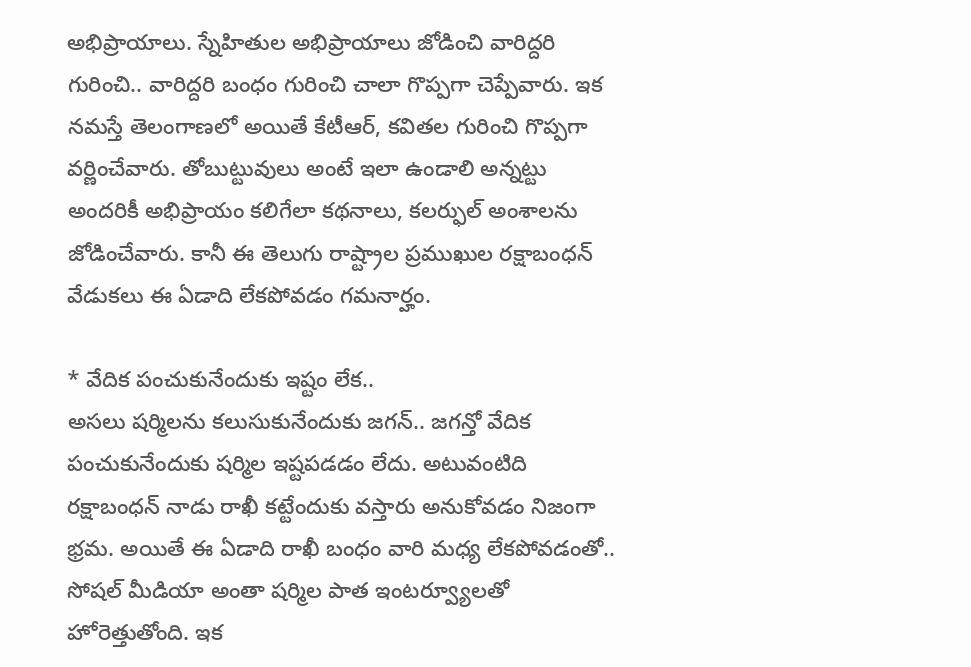అభిప్రాయాలు. స్నేహితుల అభిప్రాయాలు జోడించి వారిద్దరి గురించి.. వారిద్దరి బంధం గురించి చాలా గొప్పగా చెప్పేవారు. ఇక నమస్తే తెలంగాణలో అయితే కేటీఆర్, కవితల గురించి గొప్పగా వర్ణించేవారు. తోబుట్టువులు అంటే ఇలా ఉండాలి అన్నట్టు అందరికీ అభిప్రాయం కలిగేలా కథనాలు, కలర్ఫుల్ అంశాలను జోడించేవారు. కానీ ఈ తెలుగు రాష్ట్రాల ప్రముఖుల రక్షాబంధన్ వేడుకలు ఈ ఏడాది లేకపోవడం గమనార్హం.

* వేదిక పంచుకునేందుకు ఇష్టం లేక..
అసలు షర్మిలను కలుసుకునేందుకు జగన్.. జగన్తో వేదిక పంచుకునేందుకు షర్మిల ఇష్టపడడం లేదు. అటువంటిది రక్షాబంధన్ నాడు రాఖీ కట్టేందుకు వస్తారు అనుకోవడం నిజంగా భ్రమ. అయితే ఈ ఏడాది రాఖీ బంధం వారి మధ్య లేకపోవడంతో.. సోషల్ మీడియా అంతా షర్మిల పాత ఇంటర్వ్యూలతో హోరెత్తుతోంది. ఇక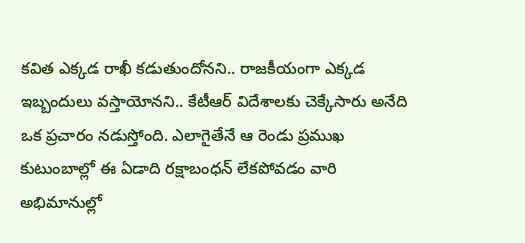కవిత ఎక్కడ రాఖీ కడుతుందోనని.. రాజకీయంగా ఎక్కడ ఇబ్బందులు వస్తాయోనని.. కేటీఆర్ విదేశాలకు చెక్కేసారు అనేది ఒక ప్రచారం నడుస్తోంది. ఎలాగైతేనే ఆ రెండు ప్రముఖ కుటుంబాల్లో ఈ ఏడాది రక్షాబంధన్ లేకపోవడం వారి అభిమానుల్లో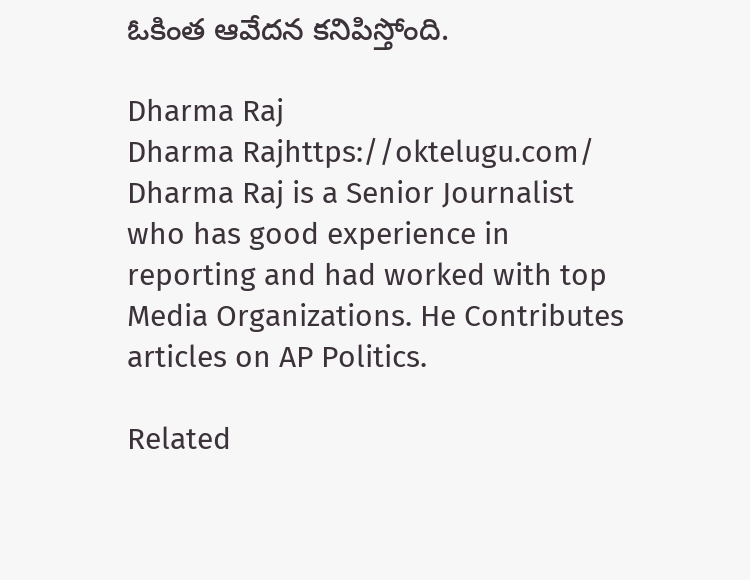ఓకింత ఆవేదన కనిపిస్తోంది.

Dharma Raj
Dharma Rajhttps://oktelugu.com/
Dharma Raj is a Senior Journalist who has good experience in reporting and had worked with top Media Organizations. He Contributes articles on AP Politics.

Related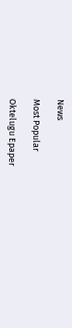News

Most Popular

Oktelugu Epaper